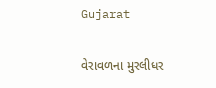Gujarat

વેરાવળના મુરલીધર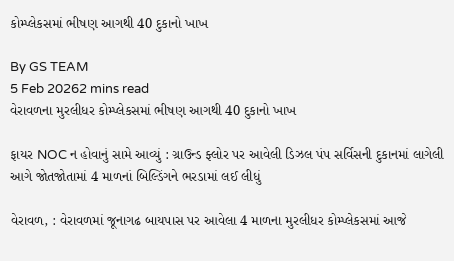કોમ્પ્લેકસમાં ભીષણ આગથી 40 દુકાનો ખાખ

By GS TEAM
5 Feb 20262 mins read
વેરાવળના મુરલીધર કોમ્પ્લેકસમાં ભીષણ આગથી 40 દુકાનો ખાખ

ફાયર NOC ન હોવાનું સામે આવ્યું : ગ્રાઉન્ડ ફ્લોર પર આવેલી ડિઝલ પંપ સર્વિસની દુકાનમાં લાગેલી આગે જોતજોતામાં 4 માળનાં બિલ્ડિંગને ભરડામાં લઈ લીધું

વેરાવળ, : વેરાવળમાં જૂનાગઢ બાયપાસ પર આવેલા 4 માળના મુરલીધર કોમ્પ્લેકસમાં આજે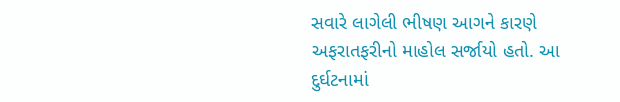સવારે લાગેલી ભીષણ આગને કારણે અફરાતફરીનો માહોલ સર્જાયો હતો. આ દુર્ઘટનામાં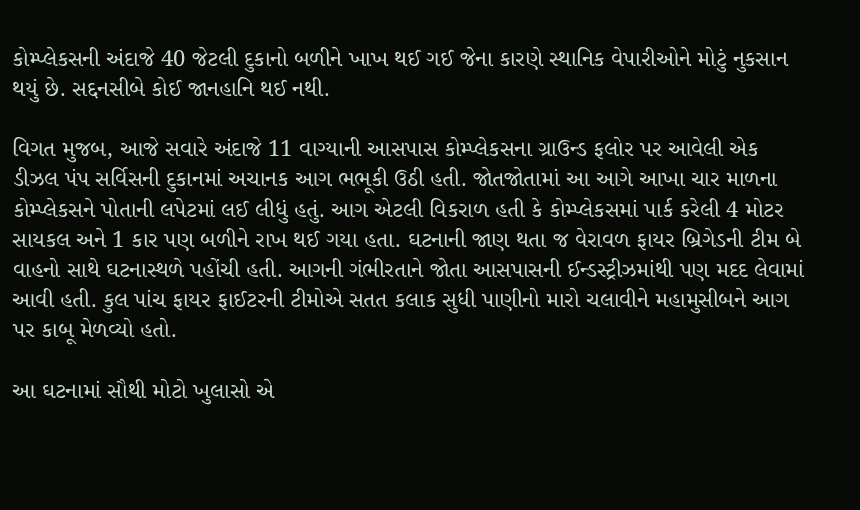કોમ્પ્લેકસની અંદાજે 40 જેટલી દુકાનો બળીને ખાખ થઈ ગઈ જેના કારણે સ્થાનિક વેપારીઓને મોટું નુકસાન થયું છે. સદ્દનસીબે કોઈ જાનહાનિ થઈ નથી.

વિગત મુજબ, આજે સવારે અંદાજે 11 વાગ્યાની આસપાસ કોમ્પ્લેકસના ગ્રાઉન્ડ ફલોર પર આવેલી એક ડીઝલ પંપ સર્વિસની દુકાનમાં અચાનક આગ ભભૂકી ઉઠી હતી. જોતજોતામાં આ આગે આખા ચાર માળના કોમ્પ્લેકસને પોતાની લપેટમાં લઈ લીધું હતું. આગ એટલી વિકરાળ હતી કે કોમ્પ્લેકસમાં પાર્ક કરેલી 4 મોટર સાયકલ અને 1 કાર પણ બળીને રાખ થઈ ગયા હતા. ઘટનાની જાણ થતા જ વેરાવળ ફાયર બ્રિગેડની ટીમ બે વાહનો સાથે ઘટનાસ્થળે પહોંચી હતી. આગની ગંભીરતાને જોતા આસપાસની ઈન્ડસ્ટ્રીઝમાંથી પણ મદદ લેવામાં આવી હતી. કુલ પાંચ ફાયર ફાઈટરની ટીમોએ સતત કલાક સુધી પાણીનો મારો ચલાવીને મહામુસીબને આગ પર કાબૂ મેળવ્યો હતો.

આ ઘટનામાં સૌથી મોટો ખુલાસો એ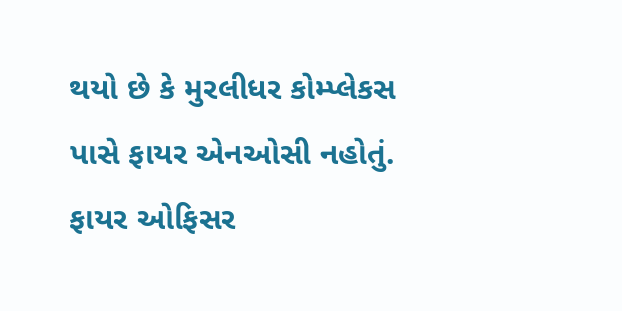થયો છે કે મુરલીધર કોમ્પ્લેકસ પાસે ફાયર એનઓસી નહોતું. ફાયર ઓફિસર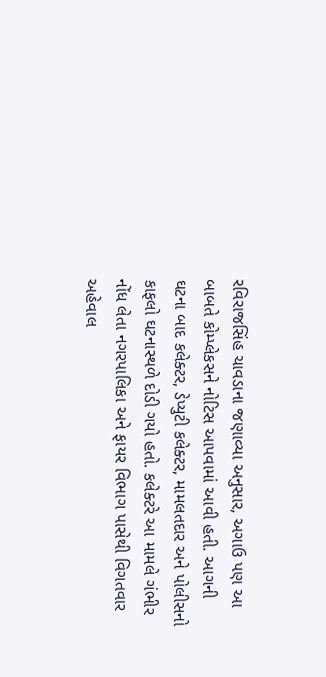રવિરાજસિંહ ચાવડાના જણાવ્યા અનુસાર, અગાઉ પણ આ બાબતે કોમ્પ્લેકસને નોટિસ આપવામાં આવી હતી. આગની ઘટના બાદ કલેક્ટર, ડેપ્યુટી કલેક્ટર, મામલતદાર અને પોલીસનો કાફલો ઘટનાસ્થળે દોડી ગયો હતો. કલેક્ટરે આ મામલે ગંભીર નોંધ લેતા નગરપાલિકા અને ફાયર વિભાગ પાસેથી વિગતવાર અહેવાલ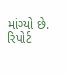માંગ્યો છે.  રિપોર્ટ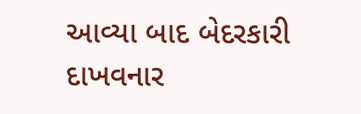આવ્યા બાદ બેદરકારી દાખવનાર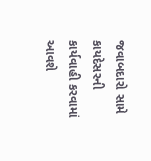જવાબદારો સામે કાયદેસરની કાર્યવાહી કરવામાં આવશે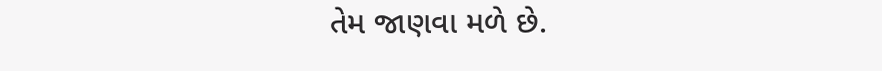તેમ જાણવા મળે છે.